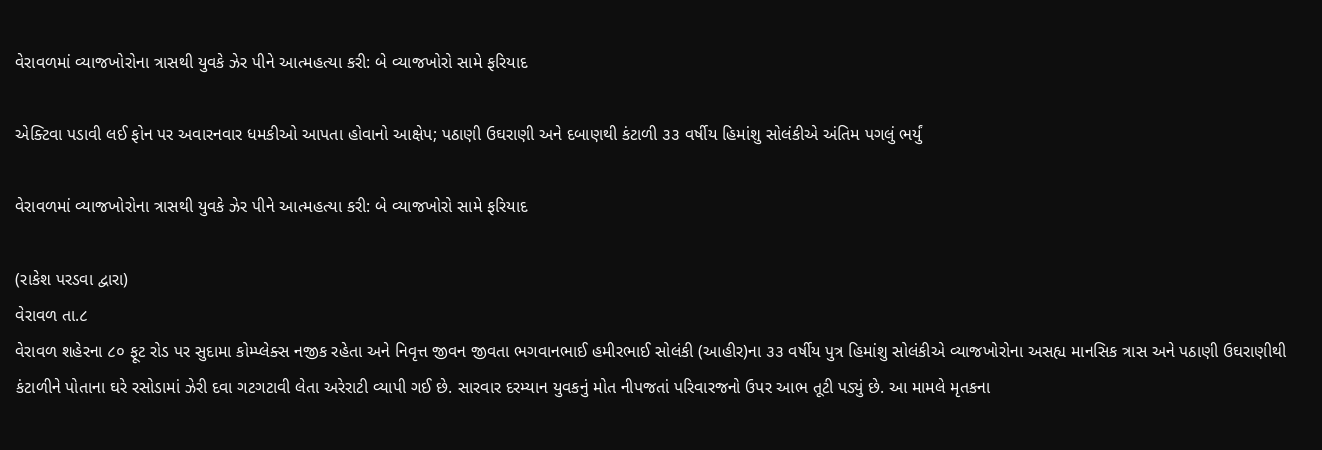વેરાવળમાં વ્યાજખોરોના ત્રાસથી યુવકે ઝેર પીને આત્મહત્યા કરી: બે વ્યાજખોરો સામે ફરિયાદ

એક્ટિવા પડાવી લઈ ફોન પર અવારનવાર ધમકીઓ આપતા હોવાનો આક્ષેપ; પઠાણી ઉઘરાણી અને દબાણથી કંટાળી ૩૩ વર્ષીય હિમાંશુ સોલંકીએ અંતિમ પગલું ભર્યું

વેરાવળમાં વ્યાજખોરોના ત્રાસથી યુવકે ઝેર પીને આત્મહત્યા કરી: બે વ્યાજખોરો સામે ફરિયાદ

(રાકેશ પરડવા દ્વારા)
વેરાવળ તા.૮
વેરાવળ શહેરના ૮૦ ફૂટ રોડ પર સુદામા કોમ્પ્લેક્સ નજીક રહેતા અને નિવૃત્ત જીવન જીવતા ભગવાનભાઈ હમીરભાઈ સોલંકી (આહીર)ના ૩૩ વર્ષીય પુત્ર હિમાંશુ સોલંકીએ વ્યાજખોરોના અસહ્ય માનસિક ત્રાસ અને પઠાણી ઉઘરાણીથી કંટાળીને પોતાના ઘરે રસોડામાં ઝેરી દવા ગટગટાવી લેતા અરેરાટી વ્યાપી ગઈ છે. સારવાર દરમ્યાન યુવકનું મોત નીપજતાં પરિવારજનો ઉપર આભ તૂટી પડ્યું છે. આ મામલે મૃતકના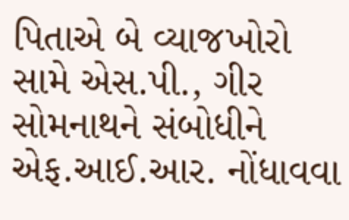પિતાએ બે વ્યાજખોરો સામે એસ.પી., ગીર સોમનાથને સંબોધીને એફ.આઈ.આર. નોંધાવવા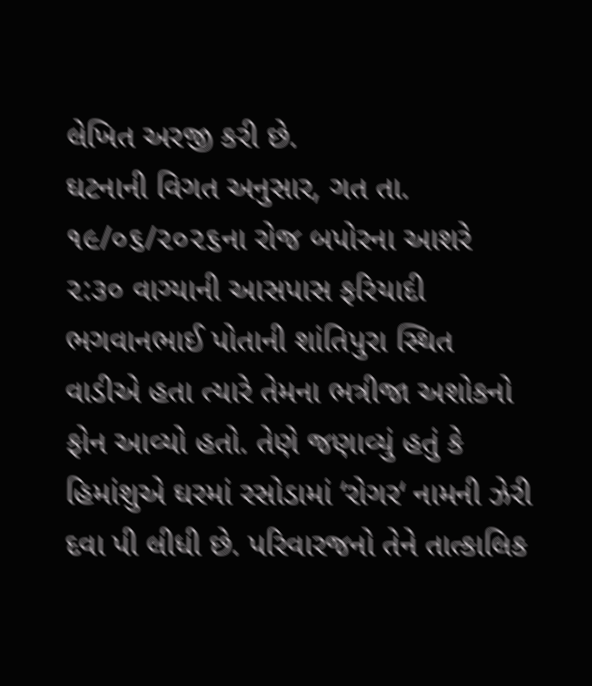લેખિત અરજી કરી છે.
ઘટનાની વિગત અનુસાર, ગત તા. ૧૯/૦૬/૨૦૨૬ના રોજ બપોરના આશરે ૨:૩૦ વાગ્યાની આસપાસ ફરિયાદી ભગવાનભાઈ પોતાની શાંતિપુરા સ્થિત વાડીએ હતા ત્યારે તેમના ભત્રીજા અશોકનો ફોન આવ્યો હતો. તેણે જણાવ્યું હતું કે હિમાંશુએ ઘરમાં રસોડામાં ‘રોગર‘ નામની ઝેરી દવા પી લીધી છે. પરિવારજનો તેને તાત્કાલિક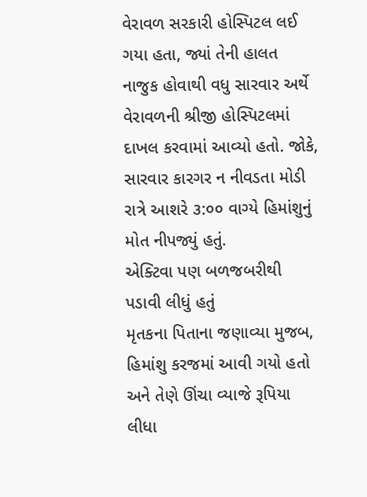વેરાવળ સરકારી હોસ્પિટલ લઈ ગયા હતા, જ્યાં તેની હાલત નાજુક હોવાથી વધુ સારવાર અર્થે વેરાવળની શ્રીજી હોસ્પિટલમાં દાખલ કરવામાં આવ્યો હતો. જોકે, સારવાર કારગર ન નીવડતા મોડી રાત્રે આશરે ૩:૦૦ વાગ્યે હિમાંશુનું મોત નીપજ્યું હતું.
એક્ટિવા પણ બળજબરીથી પડાવી લીધું હતું
મૃતકના પિતાના જણાવ્યા મુજબ, હિમાંશુ કરજમાં આવી ગયો હતો અને તેણે ઊંચા વ્યાજે રૂપિયા લીધા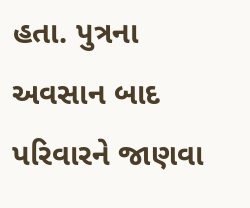હતા. પુત્રના અવસાન બાદ પરિવારને જાણવા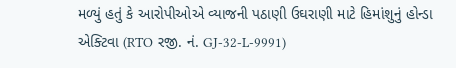મળ્યું હતું કે આરોપીઓએ વ્યાજની પઠાણી ઉઘરાણી માટે હિમાંશુનું હોન્ડા એક્ટિવા (RTO રજી. નં. GJ-32-L-9991)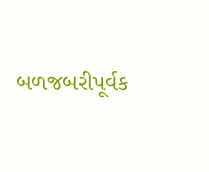બળજબરીપૂર્વક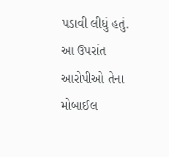પડાવી લીધું હતું. આ ઉપરાંત આરોપીઓ તેના મોબાઈલ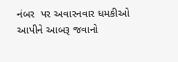નંબર  પર અવારનવાર ધમકીઓ આપીને આબરૂ જવાનો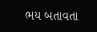ભય બતાવતા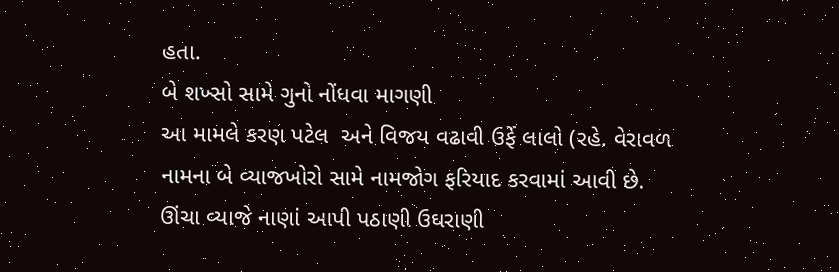હતા.
બે શખ્સો સામે ગુનો નોંધવા માગણી
આ મામલે કરણ પટેલ  અને વિજય વઢાવી ઉર્ફે લાલો (રહે. વેરાવળ નામના બે વ્યાજખોરો સામે નામજોગ ફરિયાદ કરવામાં આવી છે. ઊંચા વ્યાજે નાણાં આપી પઠાણી ઉઘરાણી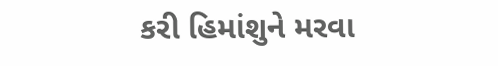કરી હિમાંશુને મરવા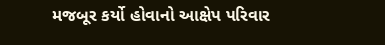મજબૂર કર્યો હોવાનો આક્ષેપ પરિવાર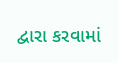દ્વારા કરવામાં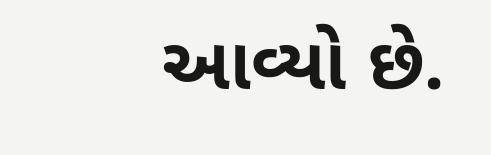આવ્યો છે.